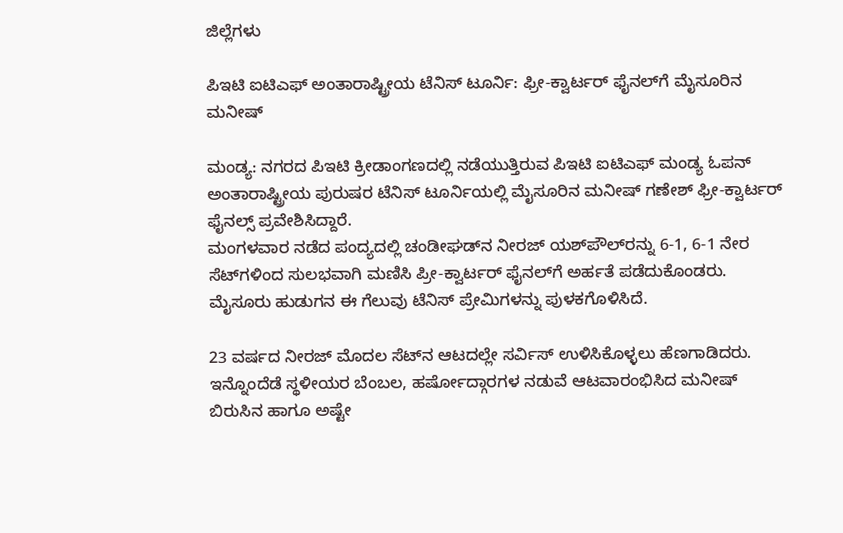ಜಿಲ್ಲೆಗಳು

ಪಿಇಟಿ ಐಟಿಎಫ್ ಅಂತಾರಾಷ್ಟ್ರೀಯ ಟೆನಿಸ್ ಟೂರ್ನಿ: ಫ್ರೀ-ಕ್ವಾರ್ಟರ್ ಫೈನಲ್‌ಗೆ ಮೈಸೂರಿನ ಮನೀಷ್

ಮಂಡ್ಯ: ನಗರದ ಪಿಇಟಿ ಕ್ರೀಡಾಂಗಣದಲ್ಲಿ ನಡೆಯುತ್ತಿರುವ ಪಿಇಟಿ ಐಟಿಎಫ್ ಮಂಡ್ಯ ಓಪನ್ ಅಂತಾರಾಷ್ಟ್ರೀಯ ಪುರುಷರ ಟೆನಿಸ್ ಟೂರ್ನಿಯಲ್ಲಿ ಮೈಸೂರಿನ ಮನೀಷ್ ಗಣೇಶ್ ಫ್ರೀ-ಕ್ವಾರ್ಟರ್ ಫೈನಲ್ಸ್ ಪ್ರವೇಶಿಸಿದ್ದಾರೆ.
ಮಂಗಳವಾರ ನಡೆದ ಪಂದ್ಯದಲ್ಲಿ ಚಂಡೀಘಡ್‌ನ ನೀರಜ್ ಯಶ್‌ಪೌಲ್‌ರನ್ನು 6-1, 6-1 ನೇರ ಸೆಟ್‌ಗಳಿಂದ ಸುಲಭವಾಗಿ ಮಣಿಸಿ ಪ್ರೀ-ಕ್ವಾರ್ಟರ್ ಫೈನಲ್‌ಗೆ ಅರ್ಹತೆ ಪಡೆದುಕೊಂಡರು. ಮೈಸೂರು ಹುಡುಗನ ಈ ಗೆಲುವು ಟೆನಿಸ್ ಪ್ರೇಮಿಗಳನ್ನು ಪುಳಕಗೊಳಿಸಿದೆ.

23 ವರ್ಷದ ನೀರಜ್ ಮೊದಲ ಸೆಟ್‌ನ ಆಟದಲ್ಲೇ ಸರ್ವಿಸ್ ಉಳಿಸಿಕೊಳ್ಳಲು ಹೆಣಗಾಡಿದರು. ಇನ್ನೊಂದೆಡೆ ಸ್ಥಳೀಯರ ಬೆಂಬಲ, ಹರ್ಷೋದ್ಗಾರಗಳ ನಡುವೆ ಆಟವಾರಂಭಿಸಿದ ಮನೀಷ್ ಬಿರುಸಿನ ಹಾಗೂ ಅಷ್ಟೇ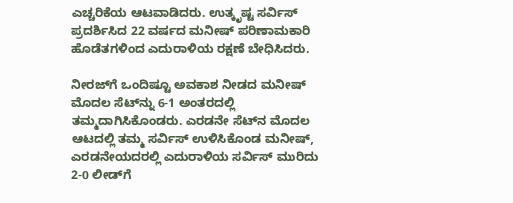ಎಚ್ಚರಿಕೆಯ ಆಟವಾಡಿದರು. ಉತ್ಕೃಷ್ಟ ಸರ್ವಿಸ್ ಪ್ರದರ್ಶಿಸಿದ 22 ವರ್ಷದ ಮನೀಷ್ ಪರಿಣಾಮಕಾರಿ ಹೊಡೆತಗಳಿಂದ ಎದುರಾಳಿಯ ರಕ್ಷಣೆ ಬೇಧಿಸಿದರು.

ನೀರಜ್‌ಗೆ ಒಂದಿಷ್ಟೂ ಅವಕಾಶ ನೀಡದ ಮನೀಷ್ ಮೊದಲ ಸೆಟ್‌ನ್ನು 6-1 ಅಂತರದಲ್ಲಿ ತಮ್ಮದಾಗಿಸಿಕೊಂಡರು. ಎರಡನೇ ಸೆಟ್‌ನ ಮೊದಲ ಆಟದಲ್ಲಿ ತಮ್ಮ ಸರ್ವಿಸ್ ಉಳಿಸಿಕೊಂಡ ಮನೀಷ್, ಎರಡನೇಯದರಲ್ಲಿ ಎದುರಾಳಿಯ ಸರ್ವಿಸ್ ಮುರಿದು 2-0 ಲೀಡ್‌ಗೆ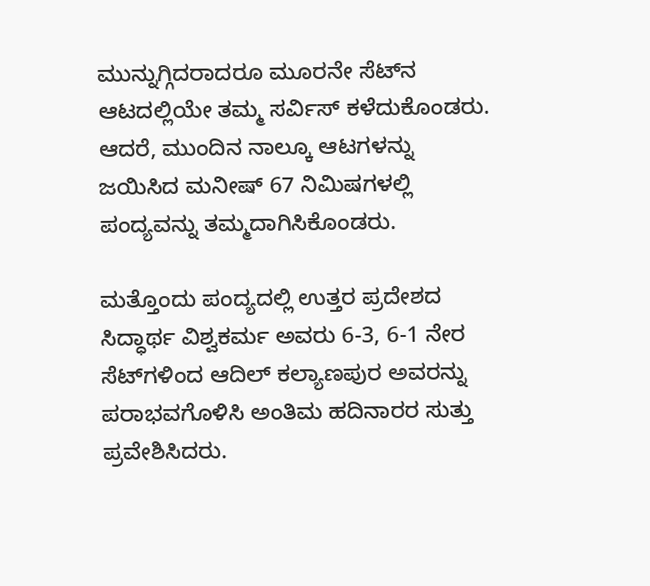ಮುನ್ನುಗ್ಗಿದರಾದರೂ ಮೂರನೇ ಸೆಟ್‌ನ ಆಟದಲ್ಲಿಯೇ ತಮ್ಮ ಸರ್ವಿಸ್ ಕಳೆದುಕೊಂಡರು. ಆದರೆ, ಮುಂದಿನ ನಾಲ್ಕೂ ಆಟಗಳನ್ನು ಜಯಿಸಿದ ಮನೀಷ್ 67 ನಿಮಿಷಗಳಲ್ಲಿ ಪಂದ್ಯವನ್ನು ತಮ್ಮದಾಗಿಸಿಕೊಂಡರು.

ಮತ್ತೊಂದು ಪಂದ್ಯದಲ್ಲಿ ಉತ್ತರ ಪ್ರದೇಶದ ಸಿದ್ಧಾರ್ಥ ವಿಶ್ವಕರ್ಮ ಅವರು 6-3, 6-1 ನೇರ ಸೆಟ್‌ಗಳಿಂದ ಆದಿಲ್ ಕಲ್ಯಾಣಪುರ ಅವರನ್ನು ಪರಾಭವಗೊಳಿಸಿ ಅಂತಿಮ ಹದಿನಾರರ ಸುತ್ತು ಪ್ರವೇಶಿಸಿದರು.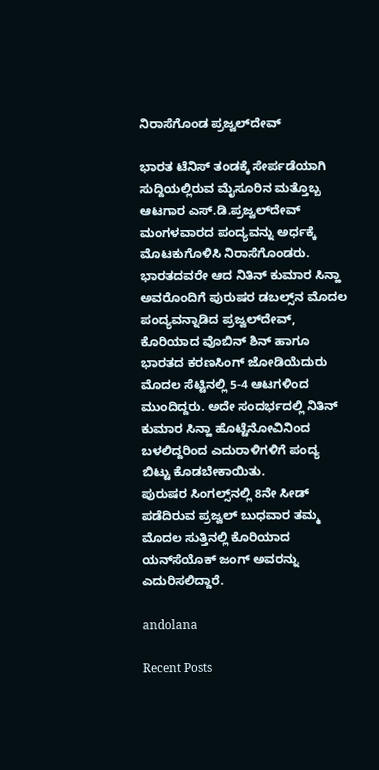ನಿರಾಸೆಗೊಂಡ ಪ್ರಜ್ವಲ್‌ದೇವ್

ಭಾರತ ಟೆನಿಸ್ ತಂಡಕ್ಕೆ ಸೇರ್ಪಡೆಯಾಗಿ ಸುದ್ದಿಯಲ್ಲಿರುವ ಮೈಸೂರಿನ ಮತ್ತೊಬ್ಬ ಆಟಗಾರ ಎಸ್.ಡಿ.ಪ್ರಜ್ವಲ್‌ದೇವ್‌ ಮಂಗಳವಾರದ ಪಂದ್ಯವನ್ನು ಅರ್ಧಕ್ಕೆ ಮೊಟಕುಗೊಳಿಸಿ ನಿರಾಸೆಗೊಂಡರು. ಭಾರತದವರೇ ಆದ ನಿತಿನ್ ಕುಮಾರ ಸಿನ್ಹಾ ಅವರೊಂದಿಗೆ ಪುರುಷರ ಡಬಲ್ಸ್‌ನ ಮೊದಲ ಪಂದ್ಯವನ್ನಾಡಿದ ಪ್ರಜ್ವಲ್‌ದೇವ್, ಕೊರಿಯಾದ ವೊಬಿನ್ ಶಿನ್ ಹಾಗೂ ಭಾರತದ ಕರಣಸಿಂಗ್ ಜೋಡಿಯೆದುರು ಮೊದಲ ಸೆಟ್ಟಿನಲ್ಲಿ 5-4 ಆಟಗಳಿಂದ ಮುಂದಿದ್ದರು. ಅದೇ ಸಂದರ್ಭದಲ್ಲಿ ನಿತಿನ್ ಕುಮಾರ ಸಿನ್ಹಾ ಹೊಟ್ಟೆನೋವಿನಿಂದ ಬಳಲಿದ್ದರಿಂದ ಎದುರಾಳಿಗಳಿಗೆ ಪಂದ್ಯ ಬಿಟ್ಟು ಕೊಡಬೇಕಾಯಿತು.
ಪುರುಷರ ಸಿಂಗಲ್ಸ್‌ನಲ್ಲಿ 8ನೇ ಸೀಡ್ ಪಡೆದಿರುವ ಪ್ರಜ್ವಲ್ ಬುಧವಾರ ತಮ್ಮ ಮೊದಲ ಸುತ್ತಿನಲ್ಲಿ ಕೊರಿಯಾದ ಯನ್‌ಸೆಯೊಕ್ ಜಂಗ್ ಅವರನ್ನು ಎದುರಿಸಲಿದ್ದಾರೆ.

andolana

Recent Posts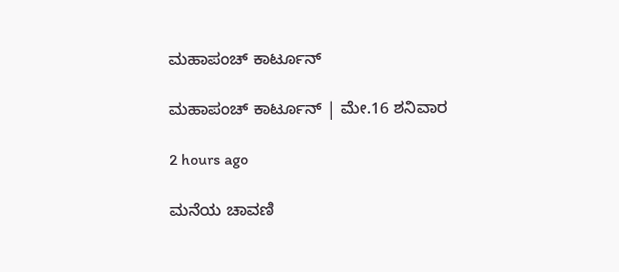ಮಹಾಪಂಚ್‌ ಕಾರ್ಟೂನ್‌

ಮಹಾಪಂಚ್‌ ಕಾರ್ಟೂನ್‌ | ಮೇ.16 ಶನಿವಾರ

2 hours ago

ಮನೆಯ ಚಾವಣಿ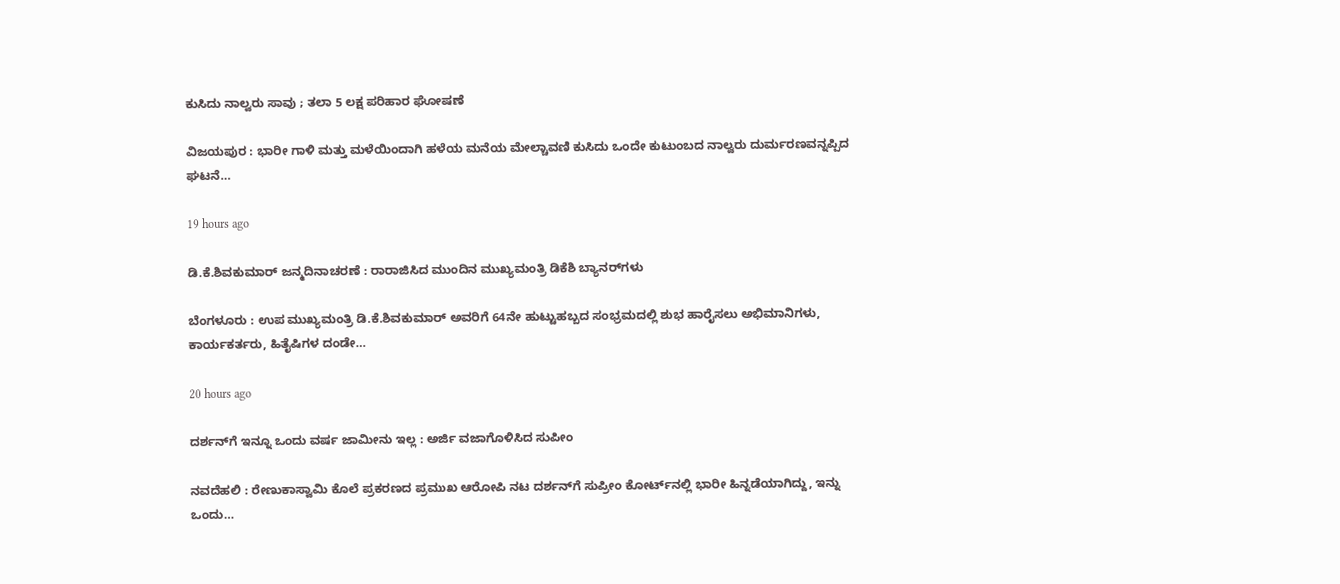ಕುಸಿದು ನಾಲ್ವರು ಸಾವು ; ತಲಾ 5 ಲಕ್ಷ ಪರಿಹಾರ ಘೋಷಣೆ

ವಿಜಯಪುರ : ಭಾರೀ ಗಾಳಿ ಮತ್ತು ಮಳೆಯಿಂದಾಗಿ ಹಳೆಯ ಮನೆಯ ಮೇಲ್ಚಾವಣಿ ಕುಸಿದು ಒಂದೇ ಕುಟುಂಬದ ನಾಲ್ವರು ದುರ್ಮರಣವನ್ನಪ್ಪಿದ ಘಟನೆ…

19 hours ago

ಡಿ.ಕೆ.ಶಿವಕುಮಾರ್‌ ಜನ್ಮದಿನಾಚರಣೆ : ರಾರಾಜಿಸಿದ ಮುಂದಿನ ಮುಖ್ಯಮಂತ್ರಿ ಡಿಕೆಶಿ ಬ್ಯಾನರ್‌ಗಳು

ಬೆಂಗಳೂರು : ಉಪ ಮುಖ್ಯಮಂತ್ರಿ ಡಿ.ಕೆ.ಶಿವಕುಮಾರ್ ಅವರಿಗೆ 64ನೇ ಹುಟ್ಟುಹಬ್ಬದ ಸಂಭ್ರಮದಲ್ಲಿ ಶುಭ ಹಾರೈಸಲು ಅಭಿಮಾನಿಗಳು, ಕಾರ್ಯಕರ್ತರು, ಹಿತೈಷಿಗಳ ದಂಡೇ…

20 hours ago

ದರ್ಶನ್‌ಗೆ ಇನ್ನೂ ಒಂದು ವರ್ಷ ಜಾಮೀನು ಇಲ್ಲ : ಅರ್ಜಿ ವಜಾಗೊಳಿಸಿದ ಸುಪೀಂ

ನವದೆಹಲಿ : ರೇಣುಕಾಸ್ವಾಮಿ ಕೊಲೆ ಪ್ರಕರಣದ ಪ್ರಮುಖ ಆರೋಪಿ ನಟ ದರ್ಶನ್‌ಗೆ ಸುಪ್ರೀಂ ಕೋರ್ಟ್‌ನಲ್ಲಿ ಭಾರೀ ಹಿನ್ನಡೆಯಾಗಿದ್ದು, ಇನ್ನು ಒಂದು…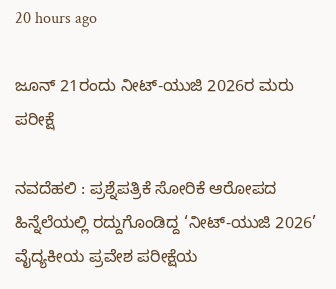20 hours ago

ಜೂನ್‌ 21ರಂದು ನೀಟ್-ಯುಜಿ 2026ರ ಮರು ಪರೀಕ್ಷೆ

ನವದೆಹಲಿ : ಪ್ರಶ್ನೆಪತ್ರಿಕೆ ಸೋರಿಕೆ ಆರೋಪದ ಹಿನ್ನೆಲೆಯಲ್ಲಿ ರದ್ದುಗೊಂಡಿದ್ದ ‘ನೀಟ್-ಯುಜಿ 2026’ ವೈದ್ಯಕೀಯ ಪ್ರವೇಶ ಪರೀಕ್ಷೆಯ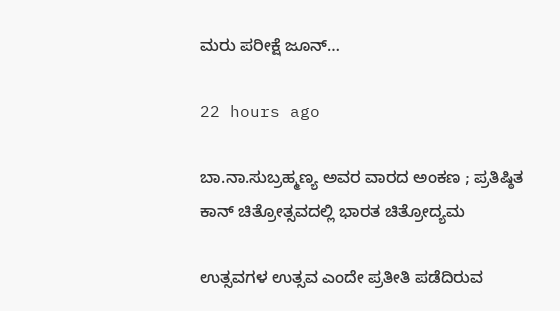ಮರು ಪರೀಕ್ಷೆ ಜೂನ್…

22 hours ago

ಬಾ.ನಾ.ಸುಬ್ರಹ್ಮಣ್ಯ ಅವರ ವಾರದ ಅಂಕಣ ; ಪ್ರತಿಷ್ಠಿತ ಕಾನ್‌ ಚಿತ್ರೋತ್ಸವದಲ್ಲಿ ಭಾರತ ಚಿತ್ರೋದ್ಯಮ

ಉತ್ಸವಗಳ ಉತ್ಸವ ಎಂದೇ ಪ್ರತೀತಿ ಪಡೆದಿರುವ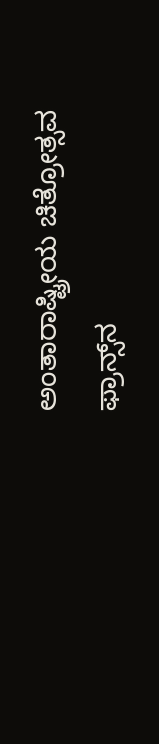ಅಂತಾರಾಷ್ಟ್ರೀಯ ಚಿತ್ರೋತ್ಸವ ಫ್ರಾನ್ಸ್‌ನ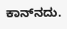ಕಾನ್‌ನದು.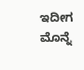ಇದೀಗ ಮೊನ್ನೆ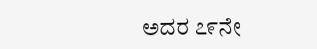ಅದರ ೭೯ನೇ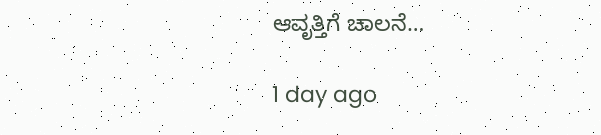ಆವೃತ್ತಿಗೆ ಚಾಲನೆ…

1 day ago